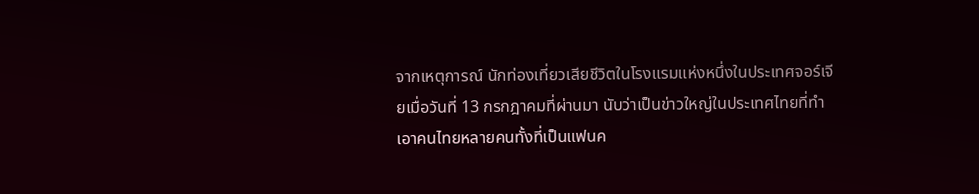จากเหตุการณ์ นักท่องเที่ยวเสียชีวิตในโรงแรมแห่งหนึ่งในประเทศจอร์เจียเมื่อวันที่ 13 กรกฎาคมที่ผ่านมา นับว่าเป็นข่าวใหญ่ในประเทศไทยที่ทำเอาคนไทยหลายคนทั้งที่เป็นแฟนค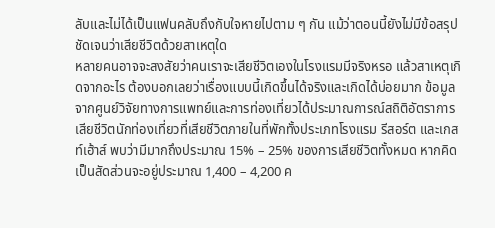ลับและไม่ได้เป็นแฟนคลับถึงกับใจหายไปตาม ๆ กัน แม้ว่าตอนนี้ยังไม่มีข้อสรุปชัดเจนว่าเสียชีวิตด้วยสาเหตุใด
หลายคนอาจจะสงสัยว่าคนเราจะเสียชีวิตเองในโรงแรมมีจริงหรอ แล้วสาเหตุเกิดจากอะไร ต้องบอกเลยว่าเรื่องแบบนี้เกิดขึ้นได้จริงและเกิดได้บ่อยมาก ข้อมูลจากศูนย์วิจัยทางการแพทย์และการท่องเที่ยวได้ประมาณการณ์สถิติอัตราการเสียชีวิตนักท่องเที่ยวที่เสียชีวิตภายในที่พักทั้งประเภทโรงแรม รีสอร์ต และเกสท์เฮ้าส์ พบว่ามีมากถึงประมาณ 15% – 25% ของการเสียชีวิตทั้งหมด หากคิดเป็นสัดส่วนจะอยู่ประมาณ 1,400 – 4,200 ค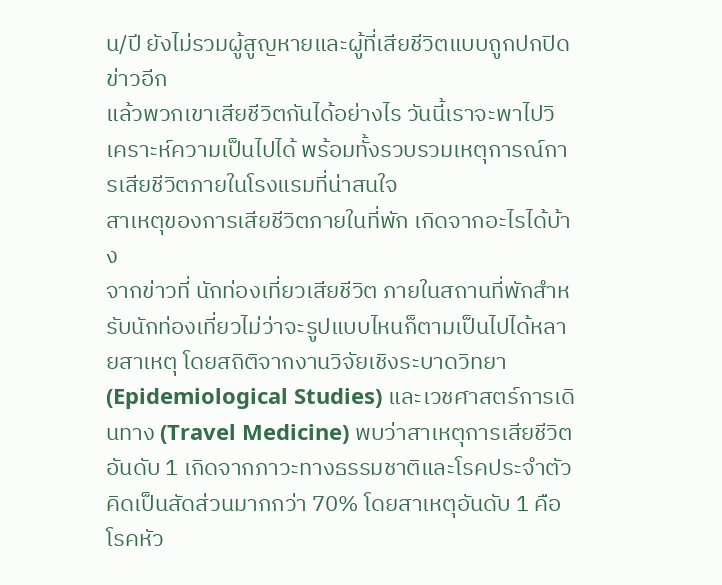น/ปี ยังไม่รวมผู้สูญหายและผู้ที่เสียชีวิตแบบถูกปกปิดข่าวอีก
แล้วพวกเขาเสียชีวิตกันได้อย่างไร วันนี้เราจะพาไปวิเคราะห์ความเป็นไปได้ พร้อมทั้งรวบรวมเหตุการณ์การเสียชีวิตภายในโรงแรมที่น่าสนใจ
สาเหตุของการเสียชีวิตภายในที่พัก เกิดจากอะไรได้บ้าง
จากข่าวที่ นักท่องเที่ยวเสียชีวิต ภายในสถานที่พักสำหรับนักท่องเที่ยวไม่ว่าจะรูปแบบไหนก็ตามเป็นไปได้หลายสาเหตุ โดยสถิติจากงานวิจัยเชิงระบาดวิทยา (Epidemiological Studies) และเวชศาสตร์การเดินทาง (Travel Medicine) พบว่าสาเหตุการเสียชีวิตอันดับ 1 เกิดจากภาวะทางธรรมชาติและโรคประจำตัว คิดเป็นสัดส่วนมากกว่า 70% โดยสาเหตุอันดับ 1 คือ โรคหัว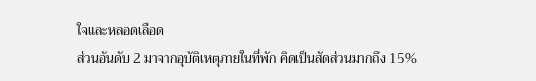ใจและหลอดเลือด
ส่วนอันดับ 2 มาจากอุบัติเหตุภายในที่พัก คิดเป็นสัดส่วนมากถึง 15%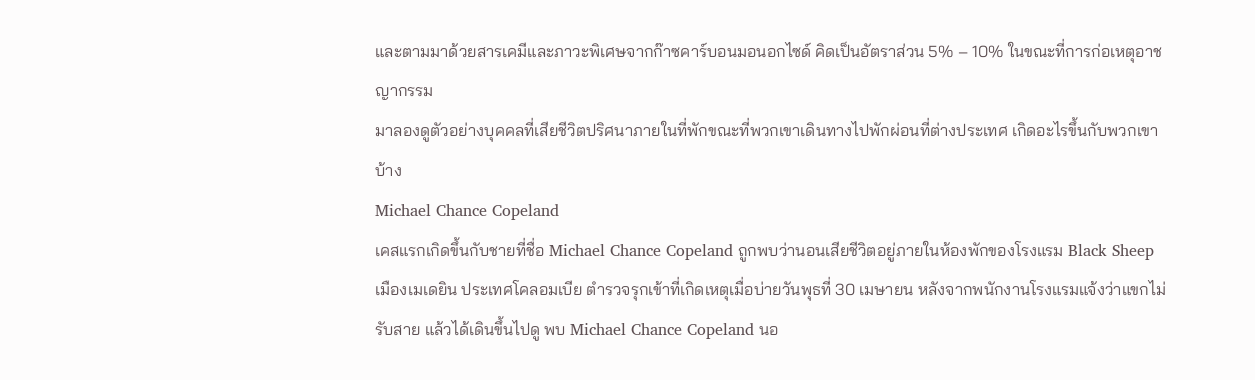และตามมาด้วยสารเคมีและภาวะพิเศษจากก๊าซคาร์บอนมอนอกไซด์ คิดเป็นอัตราส่วน 5% – 10% ในขณะที่การก่อเหตุอาชญากรรม
มาลองดูตัวอย่างบุคคลที่เสียชีวิตปริศนาภายในที่พักขณะที่พวกเขาเดินทางไปพักผ่อนที่ต่างประเทศ เกิดอะไรขึ้นกับพวกเขาบ้าง
Michael Chance Copeland
เคสแรกเกิดขึ้นกับชายที่ชื่อ Michael Chance Copeland ถูกพบว่านอนเสียชีวิตอยู่ภายในห้องพักของโรงแรม Black Sheep เมืองเมเดยิน ประเทศโคลอมเบีย ตำรวจรุกเข้าที่เกิดเหตุเมื่อบ่ายวันพุธที่ 30 เมษายน หลังจากพนักงานโรงแรมแจ้งว่าแขกไม่รับสาย แล้วได้เดินขึ้นไปดู พบ Michael Chance Copeland นอ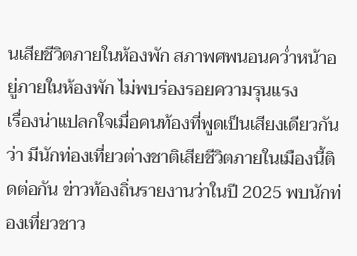นเสียชีวิตภายในห้องพัก สภาพศพนอนคว่ำหน้าอยู่ภายในห้องพัก ไม่พบร่องรอยความรุนแรง
เรื่องน่าแปลกใจเมื่อคนท้องที่พูดเป็นเสียงเดียวกันว่า มีนักท่องเที่ยวต่างชาติเสียชีวิตภายในเมืองนี้ติดต่อกัน ข่าวท้องถิ่นรายงานว่าในปี 2025 พบนักท่องเที่ยวชาว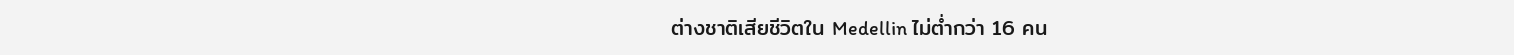ต่างชาติเสียชีวิตใน Medellin ไม่ต่ำกว่า 16 คน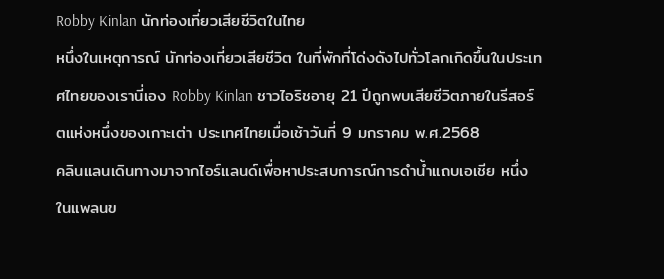Robby Kinlan นักท่องเที่ยวเสียชีวิตในไทย
หนึ่งในเหตุการณ์ นักท่องเที่ยวเสียชีวิต ในที่พักที่โด่งดังไปทั่วโลกเกิดขึ้นในประเทศไทยของเรานี่เอง Robby Kinlan ชาวไอริชอายุ 21 ปีถูกพบเสียชีวิตภายในรีสอร์ตแห่งหนึ่งของเกาะเต่า ประเทศไทยเมื่อเช้าวันที่ 9 มกราคม พ.ศ.2568
คลินแลนเดินทางมาจากไอร์แลนด์เพื่อหาประสบการณ์การดำน้ำแถบเอเชีย หนึ่งในแพลนข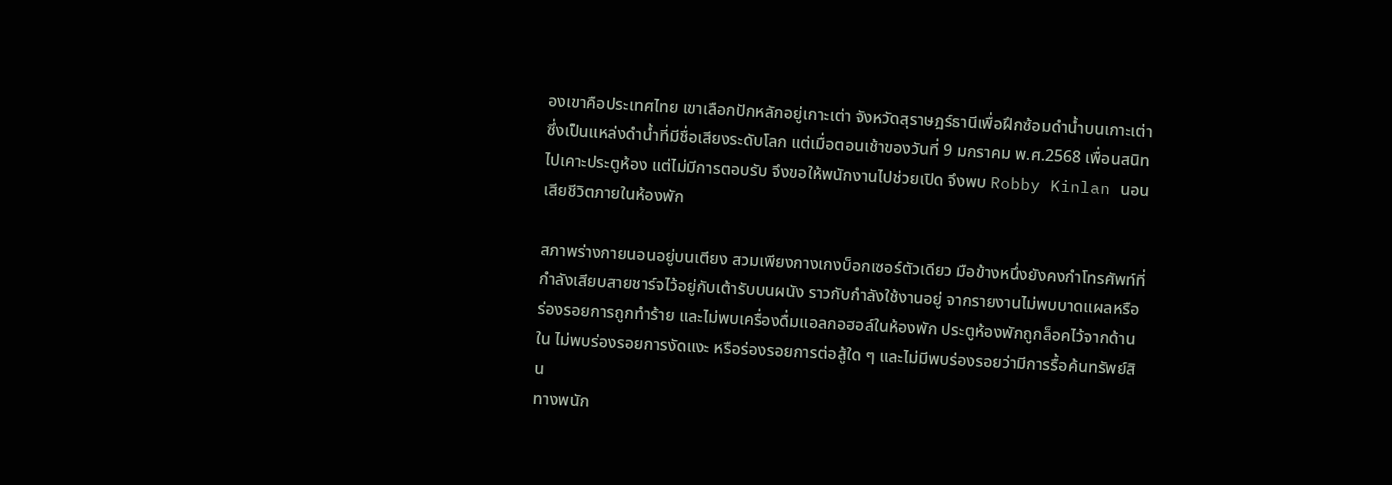องเขาคือประเทศไทย เขาเลือกปักหลักอยู่เกาะเต่า จังหวัดสุราษฎร์ธานีเพื่อฝึกซ้อมดำน้ำบนเกาะเต่า ซึ่งเป็นแหล่งดำน้ำที่มีชื่อเสียงระดับโลก แต่เมื่อตอนเช้าของวันที่ 9 มกราคม พ.ศ.2568 เพื่อนสนิทไปเคาะประตูห้อง แต่ไม่มีการตอบรับ จึงขอให้พนักงานไปช่วยเปิด จึงพบ Robby Kinlan นอนเสียชีวิตภายในห้องพัก

สภาพร่างกายนอนอยู่บนเตียง สวมเพียงกางเกงบ็อกเซอร์ตัวเดียว มือข้างหนึ่งยังคงกำโทรศัพท์ที่กำลังเสียบสายชาร์จไว้อยู่กับเต้ารับบนผนัง ราวกับกำลังใช้งานอยู่ จากรายงานไม่พบบาดแผลหรือร่องรอยการถูกทำร้าย และไม่พบเครื่องดื่มแอลกอฮอล์ในห้องพัก ประตูห้องพักถูกล็อคไว้จากด้านใน ไม่พบร่องรอยการงัดแงะ หรือร่องรอยการต่อสู้ใด ๆ และไม่มีพบร่องรอยว่ามีการรื้อค้นทรัพย์สิน
ทางพนัก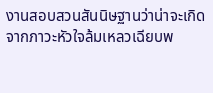งานสอบสวนสันนิษฐานว่าน่าจะเกิดจากภาวะหัวใจล้มเหลวเฉียบพ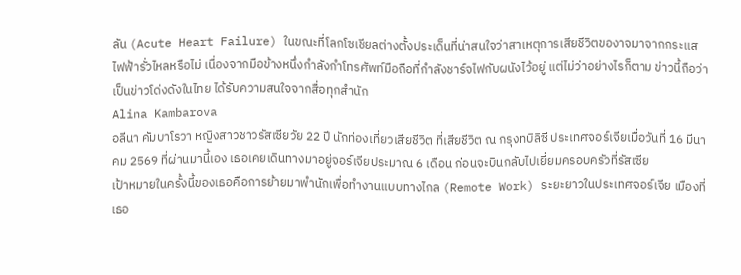ลัน (Acute Heart Failure) ในขณะที่โลกโซเชียลต่างตั้งประเด็นที่น่าสนใจว่าสาเหตุการเสียชีวิตของาจมาจากกระแสไฟฟ้ารั่วไหลหรือไม่ เนื่องจากมือข้างหนึ่งกำลังกำโทรศัพท์มือถือที่กำลังชาร์จไฟกับผนังไว้อยู่ แต่ไม่ว่าอย่างไรก็ตาม ข่าวนี้ถือว่าเป็นข่าวโด่งดังในไทย ได้รับความสนใจจากสื่อทุกสำนัก
Alina Kambarova
อลีนา คัมบาโรวา หญิงสาวชาวรัสเซียวัย 22 ปี นักท่องเที่ยวเสียชีวิต ที่เสียชีวิต ณ กรุงทบิลิซี ประเทศจอร์เจียเมื่อวันที่ 16 มีนาคม 2569 ที่ผ่านมานี้เอง เธอเคยเดินทางมาอยู่จอร์เจียประมาณ 6 เดือน ก่อนจะบินกลับไปเยี่ยมครอบครัวที่รัสเซีย
เป้าหมายในครั้งนี้ของเธอคือการย้ายมาพำนักเพื่อทำงานแบบทางไกล (Remote Work) ระยะยาวในประเทศจอร์เจีย เมืองที่เธอ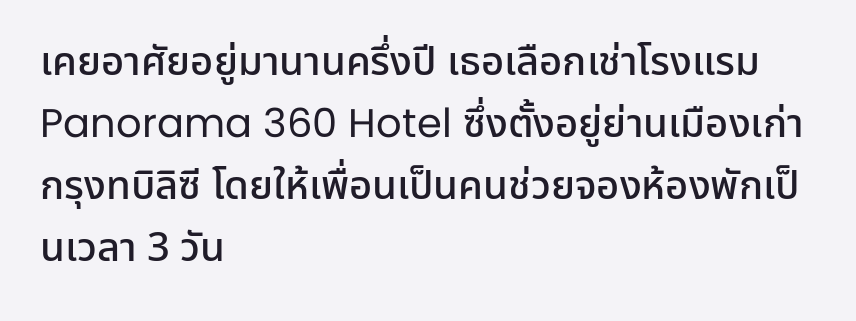เคยอาศัยอยู่มานานครึ่งปี เธอเลือกเช่าโรงแรม Panorama 360 Hotel ซึ่งตั้งอยู่ย่านเมืองเก่า กรุงทบิลิซี โดยให้เพื่อนเป็นคนช่วยจองห้องพักเป็นเวลา 3 วัน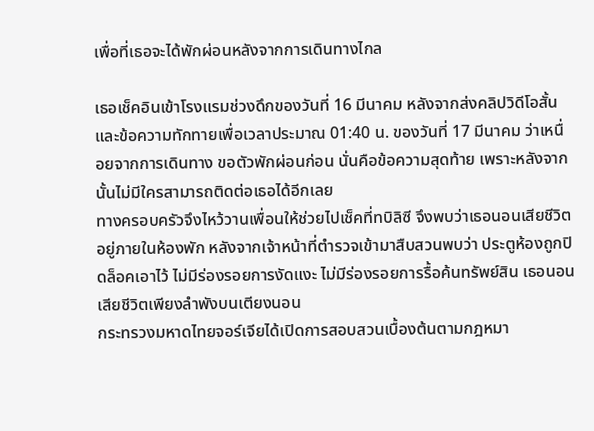เพื่อที่เธอจะได้พักผ่อนหลังจากการเดินทางไกล

เธอเช็คอินเข้าโรงแรมช่วงดึกของวันที่ 16 มีนาคม หลังจากส่งคลิปวิดีโอสั้นและข้อความทักทายเพื่อเวลาประมาณ 01:40 น. ของวันที่ 17 มีนาคม ว่าเหนื่อยจากการเดินทาง ขอตัวพักผ่อนก่อน นั่นคือข้อความสุดท้าย เพราะหลังจากนั้นไม่มีใครสามารถติดต่อเธอได้อีกเลย
ทางครอบครัวจึงไหว้วานเพื่อนให้ช่วยไปเช็คที่ทบิลิซี จึงพบว่าเธอนอนเสียชีวิตอยู่ภายในห้องพัก หลังจากเจ้าหน้าที่ตำรวจเข้ามาสืบสวนพบว่า ประตูห้องถูกปิดล็อคเอาไว้ ไม่มีร่องรอยการงัดแงะ ไม่มีร่องรอยการรื้อค้นทรัพย์สิน เธอนอนเสียชีวิตเพียงลำพังบนเตียงนอน
กระทรวงมหาดไทยจอร์เจียได้เปิดการสอบสวนเบื้องต้นตามกฎหมา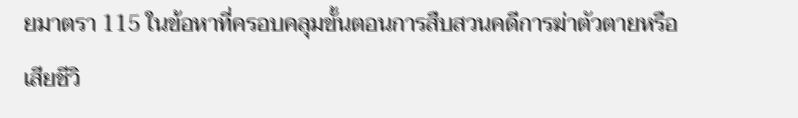ยมาตรา 115 ในข้อหาที่ครอบคลุมขั้นตอนการสืบสวนคดีการฆ่าตัวตายหรือเสียชีวิ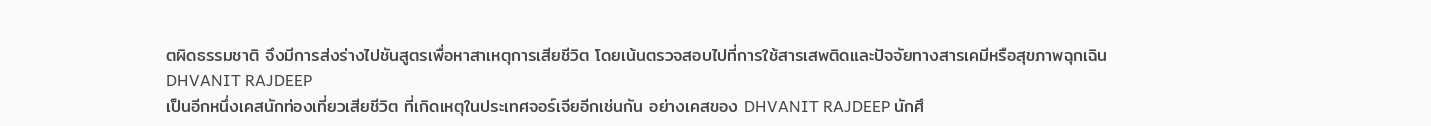ตผิดธรรมชาติ จึงมีการส่งร่างไปชันสูตรเพื่อหาสาเหตุการเสียชีวิต โดยเน้นตรวจสอบไปที่การใช้สารเสพติดและปัจจัยทางสารเคมีหรือสุขภาพฉุกเฉิน
DHVANIT RAJDEEP
เป็นอีกหนึ่งเคสนักท่องเที่ยวเสียชีวิต ที่เกิดเหตุในประเทศจอร์เจียอีกเช่นกัน อย่างเคสของ DHVANIT RAJDEEP นักศึ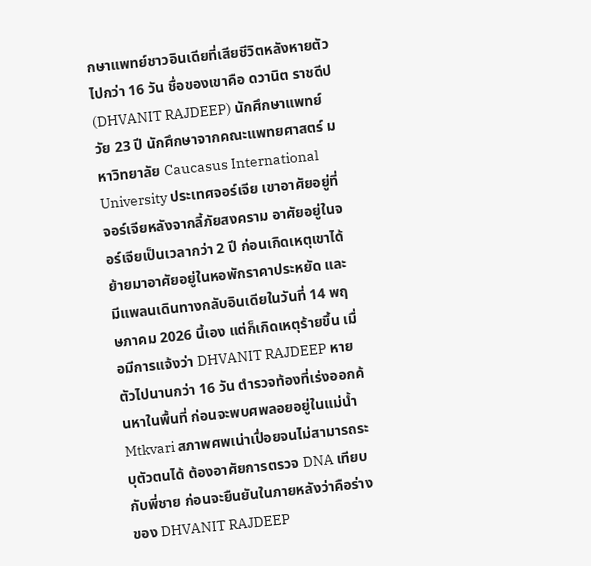กษาแพทย์ชาวอินเดียที่เสียชีวิตหลังหายตัวไปกว่า 16 วัน ชื่อของเขาคือ ดวานิต ราชดีป (DHVANIT RAJDEEP) นักศึกษาแพทย์วัย 23 ปี นักศึกษาจากคณะแพทยศาสตร์ มหาวิทยาลัย Caucasus International University ประเทศจอร์เจีย เขาอาศัยอยู่ที่จอร์เจียหลังจากลี้ภัยสงคราม อาศัยอยู่ในจอร์เจียเป็นเวลากว่า 2 ปี ก่อนเกิดเหตุเขาได้ย้ายมาอาศัยอยู่ในหอพักราคาประหยัด และมีแพลนเดินทางกลับอินเดียในวันที่ 14 พฤษภาคม 2026 นี้เอง แต่ก็เกิดเหตุร้ายขึ้น เมื่อมีการแจ้งว่า DHVANIT RAJDEEP หายตัวไปนานกว่า 16 วัน ตำรวจท้องที่เร่งออกค้นหาในพื้นที่ ก่อนจะพบศพลอยอยู่ในแม่น้ำ Mtkvari สภาพศพเน่าเปื่อยจนไม่สามารถระบุตัวตนได้ ต้องอาศัยการตรวจ DNA เทียบกับพี่ชาย ก่อนจะยืนยันในภายหลังว่าคือร่างของ DHVANIT RAJDEEP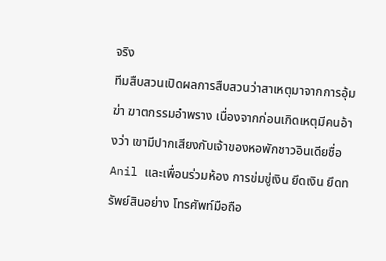จริง
ทีมสืบสวนเปิดผลการสืบสวนว่าสาเหตุมาจากการอุ้มฆ่า ฆาตกรรมอำพราง เนื่องจากก่อนเกิดเหตุมีคนอ้างว่า เขามีปากเสียงกับเจ้าของหอพักชาวอินเดียชื่อ Anil และเพื่อนร่วมห้อง การข่มขู่เงิน ยึดเงิน ยึดทรัพย์สินอย่าง โทรศัพท์มือถือ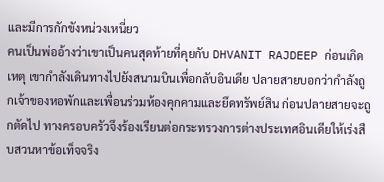และมีการกักขังหน่วงเหนี่ยว
คนเป็นพ่ออ้างว่าเขาเป็นคนสุดท้ายที่คุยกับ DHVANIT RAJDEEP ก่อนเกิดเหตุ เขากำลังเดินทางไปยังสนามบินเพื่อกลับอินเดีย ปลายสายบอกว่ากำลังถูกเจ้าของหอพักและเพื่อนร่วมห้องคุกคามและยึดทรัพย์สิน ก่อนปลายสายจะถูกตัดไป ทางครอบครัวจึงร้องเรียนต่อกระทรวงการต่างประเทศอินเดียให้เร่งสืบสวนหาข้อเท็จจริง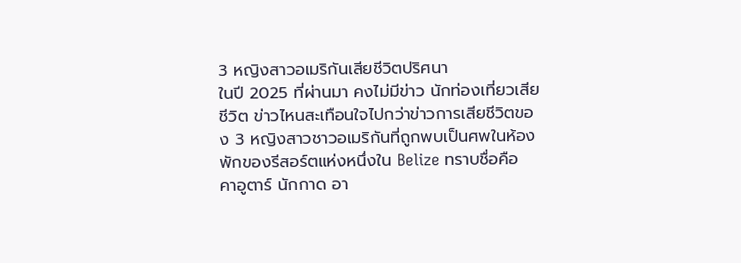3 หญิงสาวอเมริกันเสียชีวิตปริศนา
ในปี 2025 ที่ผ่านมา คงไม่มีข่าว นักท่องเที่ยวเสียชีวิต ข่าวไหนสะเทือนใจไปกว่าข่าวการเสียชีวิตของ 3 หญิงสาวชาวอเมริกันที่ถูกพบเป็นศพในห้องพักของรีสอร์ตแห่งหนึ่งใน Belize ทราบชื่อคือ คาอูตาร์ นักกาด อา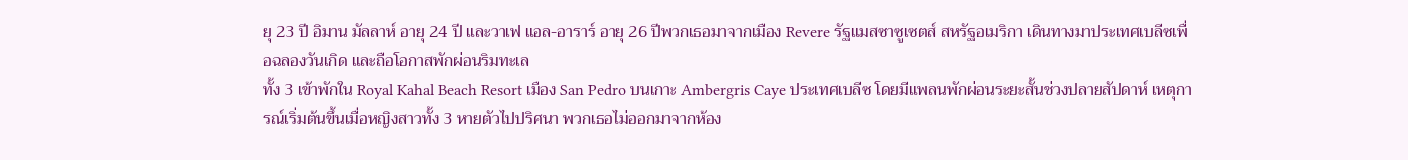ยุ 23 ปี อิมาน มัลลาห์ อายุ 24 ปี และวาเฟ แอล-อาราร์ อายุ 26 ปีพวกเธอมาจากเมือง Revere รัฐแมสซาซูเซตส์ สหรัฐอเมริกา เดินทางมาประเทศเบลีซเพื่อฉลองวันเกิด และถือโอกาสพักผ่อนริมทะเล
ทั้ง 3 เข้าพักใน Royal Kahal Beach Resort เมือง San Pedro บนเกาะ Ambergris Caye ประเทศเบลีซ โดยมีแพลนพักผ่อนระยะสั้นช่วงปลายสัปดาห์ เหตุการณ์เริ่มต้นขึ้นเมื่อหญิงสาวทั้ง 3 หายตัวไปปริศนา พวกเธอไม่ออกมาจากห้อง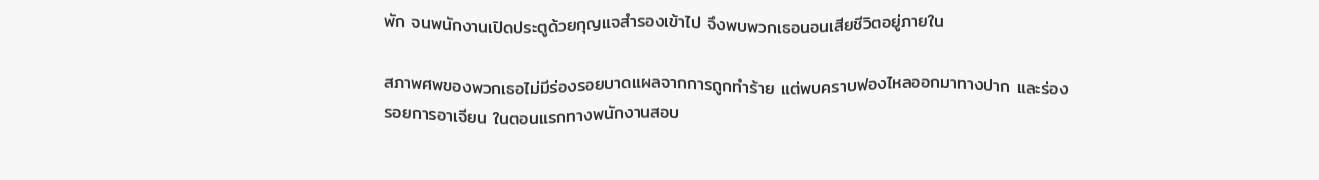พัก จนพนักงานเปิดประตูด้วยกุญแจสำรองเข้าไป จึงพบพวกเธอนอนเสียชีวิตอยู่ภายใน

สภาพศพของพวกเธอไม่มีร่องรอยบาดแผลจากการถูกทำร้าย แต่พบคราบฟองไหลออกมาทางปาก และร่องรอยการอาเจียน ในตอนแรกทางพนักงานสอบ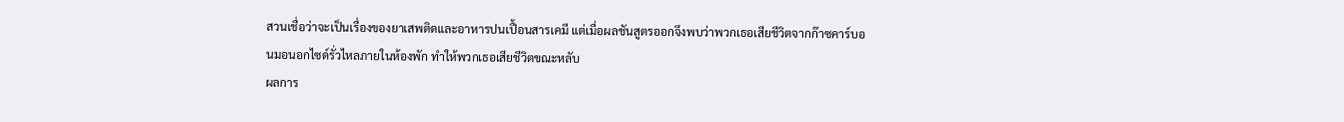สวนเชื่อว่าจะเป็นเรื่องของยาเสพติดและอาหารปนเปื้อนสารเคมี แต่เมื่อผลชันสูตรออกจึงพบว่าพวกเธอเสียชีวิตจากก๊าซคาร์บอนมอนอกไซด์รั่วไหลภายในห้องพัก ทำให้พวกเธอเสียชีวิตขณะหลับ
ผลการ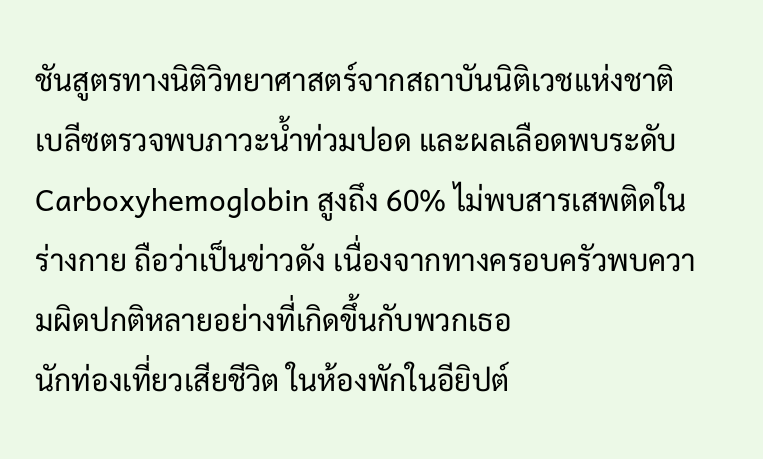ชันสูตรทางนิติวิทยาศาสตร์จากสถาบันนิติเวชแห่งชาติเบลีซตรวจพบภาวะน้ำท่วมปอด และผลเลือดพบระดับ Carboxyhemoglobin สูงถึง 60% ไม่พบสารเสพติดในร่างกาย ถือว่าเป็นข่าวดัง เนื่องจากทางครอบครัวพบความผิดปกติหลายอย่างที่เกิดขึ้นกับพวกเธอ
นักท่องเที่ยวเสียชีวิต ในห้องพักในอียิปต์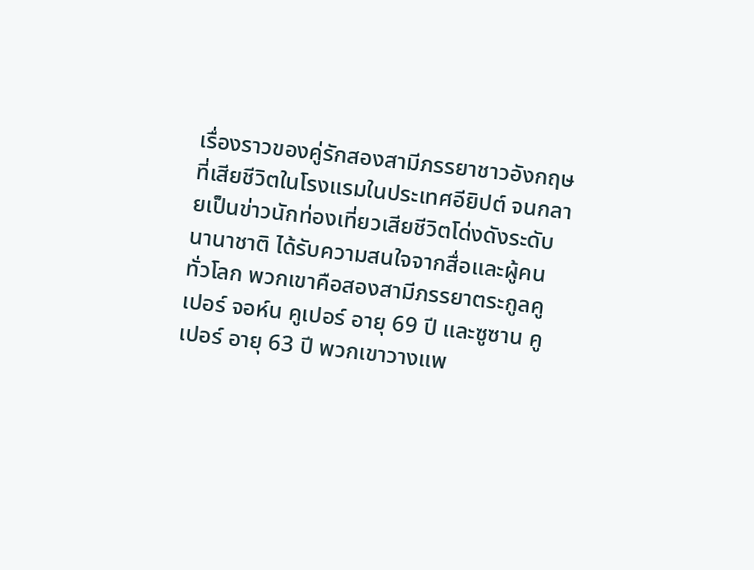เรื่องราวของคู่รักสองสามีภรรยาชาวอังกฤษที่เสียชีวิตในโรงแรมในประเทศอียิปต์ จนกลายเป็นข่าวนักท่องเที่ยวเสียชีวิตโด่งดังระดับนานาชาติ ได้รับความสนใจจากสื่อและผู้คนทั่วโลก พวกเขาคือสองสามีภรรยาตระกูลคูเปอร์ จอห์น คูเปอร์ อายุ 69 ปี และซูซาน คูเปอร์ อายุ 63 ปี พวกเขาวางแพ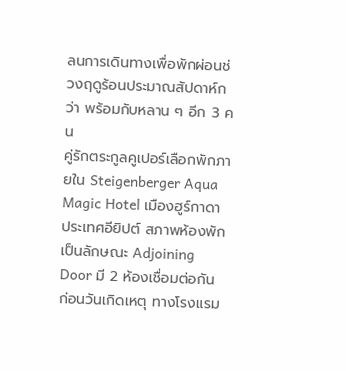ลนการเดินทางเพื่อพักผ่อนช่วงฤดูร้อนประมาณสัปดาห์กว่า พร้อมกับหลาน ๆ อีก 3 คน
คู่รักตระกูลคูเปอร์เลือกพักภายใน Steigenberger Aqua Magic Hotel เมืองฮูร์กาดา ประเทศอียิปต์ สภาพห้องพักเป็นลักษณะ Adjoining Door มี 2 ห้องเชื่อมต่อกัน ก่อนวันเกิดเหตุ ทางโรงแรม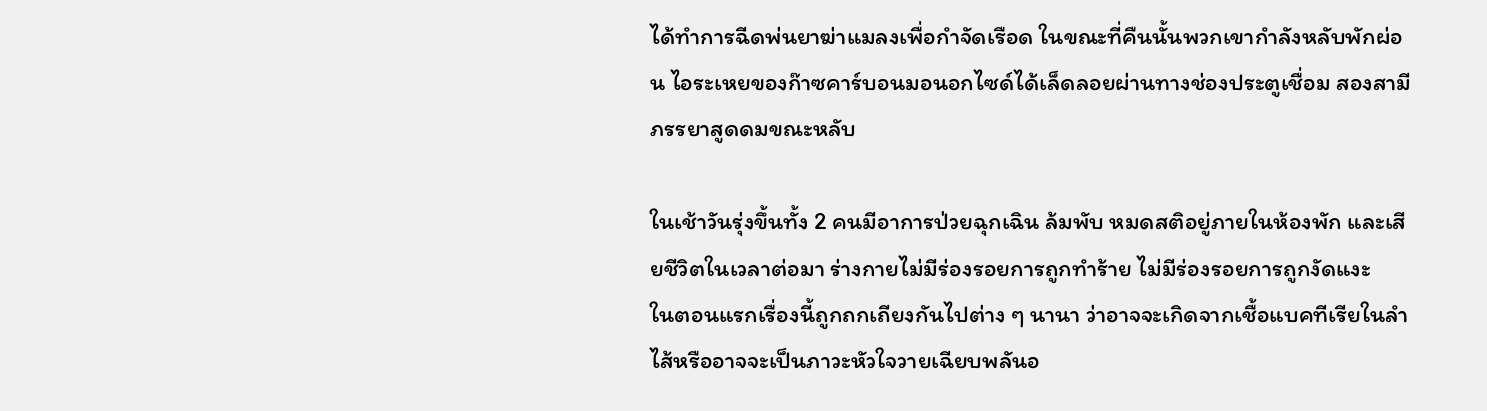ได้ทำการฉีดพ่นยาฆ่าแมลงเพื่อกำจัดเรือด ในขณะที่คืนนั้นพวกเขากำลังหลับพักผ่อน ไอระเหยของก๊าซคาร์บอนมอนอกไซด์ได้เล็ดลอยผ่านทางช่องประตูเชื่อม สองสามีภรรยาสูดดมขณะหลับ

ในเช้าวันรุ่งขึ้นทั้ง 2 คนมีอาการป่วยฉุกเฉิน ล้มพับ หมดสติอยู่ภายในห้องพัก และเสียชีวิตในเวลาต่อมา ร่างกายไม่มีร่องรอยการถูกทำร้าย ไม่มีร่องรอยการถูกงัดแงะ
ในตอนแรกเรื่องนี้ถูกถกเถียงกันไปต่าง ๆ นานา ว่าอาจจะเกิดจากเชื้อแบคทีเรียในลำไส้หรืออาจจะเป็นภาวะหัวใจวายเฉียบพลันอ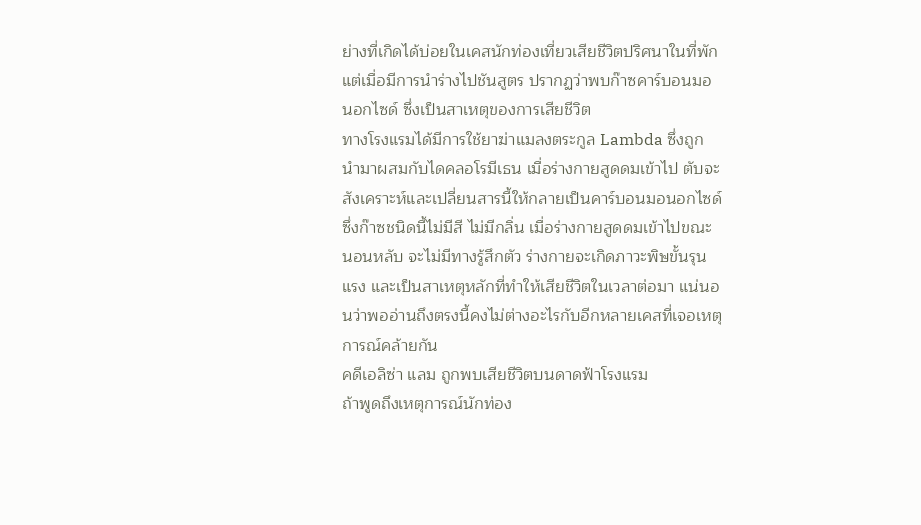ย่างที่เกิดได้บ่อยในเคสนักท่องเที่ยวเสียชีวิตปริศนาในที่พัก แต่เมื่อมีการนำร่างไปชันสูตร ปรากฏว่าพบก๊าซคาร์บอนมอนอกไซด์ ซึ่งเป็นสาเหตุของการเสียชีวิต
ทางโรงแรมได้มีการใช้ยาฆ่าแมลงตระกูล Lambda ซึ่งถูกนำมาผสมกับไดคลอโรมีเธน เมื่อร่างกายสูดดมเข้าไป ตับจะสังเคราะห์และเปลี่ยนสารนี้ให้กลายเป็นคาร์บอนมอนอกไซด์ ซึ่งก๊าซชนิดนี้ไม่มีสี ไม่มีกลิ่น เมื่อร่างกายสูดดมเข้าไปขณะนอนหลับ จะไม่มีทางรู้สึกตัว ร่างกายจะเกิดภาวะพิษขั้นรุนแรง และเป็นสาเหตุหลักที่ทำให้เสียชีวิตในเวลาต่อมา แน่นอนว่าพออ่านถึงตรงนี้คงไม่ต่างอะไรกับอีกหลายเคสที่เจอเหตุการณ์คล้ายกัน
คดีเอลิซ่า แลม ถูกพบเสียชีวิตบนดาดฟ้าโรงแรม
ถ้าพูดถึงเหตุการณ์นักท่อง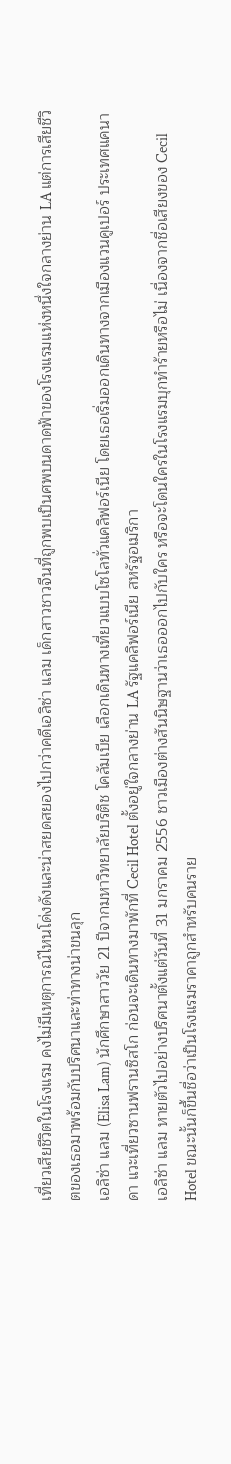เที่ยวเสียชีวิตในโรงแรม คงไม่มีเหตุการณ์ไหนโด่งดังและน่าสยดสยองไปกว่าคดีเอลิซ่า แลม เด็กสาวชาวจีนที่ถูกพบเป็นศพบนดาดฟ้าของโรงแรมแห่งหนึ่งใจกลางย่าน LA แต่การเสียชีวิตของเธอมาพร้อมกับปริศนาและท่าทางน่าขนลุก
เอลิซ่า แลม (Elisa Lam) นักศึกษาสาววัย 21 ปีจากมหาวิทยาลัยบริติช โคลัมเบีย เลือกเดินทางเที่ยวแบบโซโลทั่วแคลิฟอร์เนีย โดยเธอเริ่มออกเดินทางจากเมืองแวนคูเปอร์ ประเทศแคนาดา แวะเที่ยวซานฟรานซิสโก ก่อนจะเดินทางมาพักที่ Cecil Hotel ตั้งอยู่ใจกลางย่าน LA รัฐแคลิฟอร์เนีย สหรัฐอเมริกา
เอลิซ่า แลม หายตัวไปอย่างปริศนาตั้งแต่วันที่ 31 มกราคม 2556 ชาวเมืองต่างสันนิษฐานว่าเธอออกไปกับใคร หรือจะโดนใครในโรงแรมบุกทำร้ายหรือไม่ เนื่องจากชื่อเสียงของ Cecil Hotel ขณะนั้นก็ขึ้นชื่อว่าเป็นโรงแรมราคาถูกสำหรับคนราย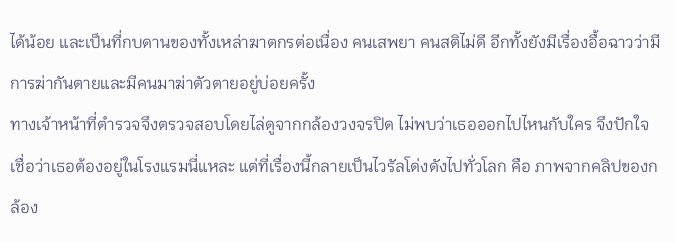ได้น้อย และเป็นที่กบดานของทั้งเหล่าฆาตกรต่อเนื่อง คนเสพยา คนสติไม่ดี อีกทั้งยังมีเรื่องอื้อฉาวว่ามีการฆ่ากันตายและมีคนมาฆ่าตัวตายอยู่บ่อยครั้ง
ทางเจ้าหน้าที่ตำรวจจึงตรวจสอบโดยไล่ดูจากกล้องวงจรปิด ไม่พบว่าเธอออกไปไหนกับใคร จึงปักใจเชื่อว่าเธอต้องอยู่ในโรงแรมนี่แหละ แต่ที่เรื่องนี้กลายเป็นไวรัลโด่งดังไปทั่วโลก คือ ภาพจากคลิปของกล้อง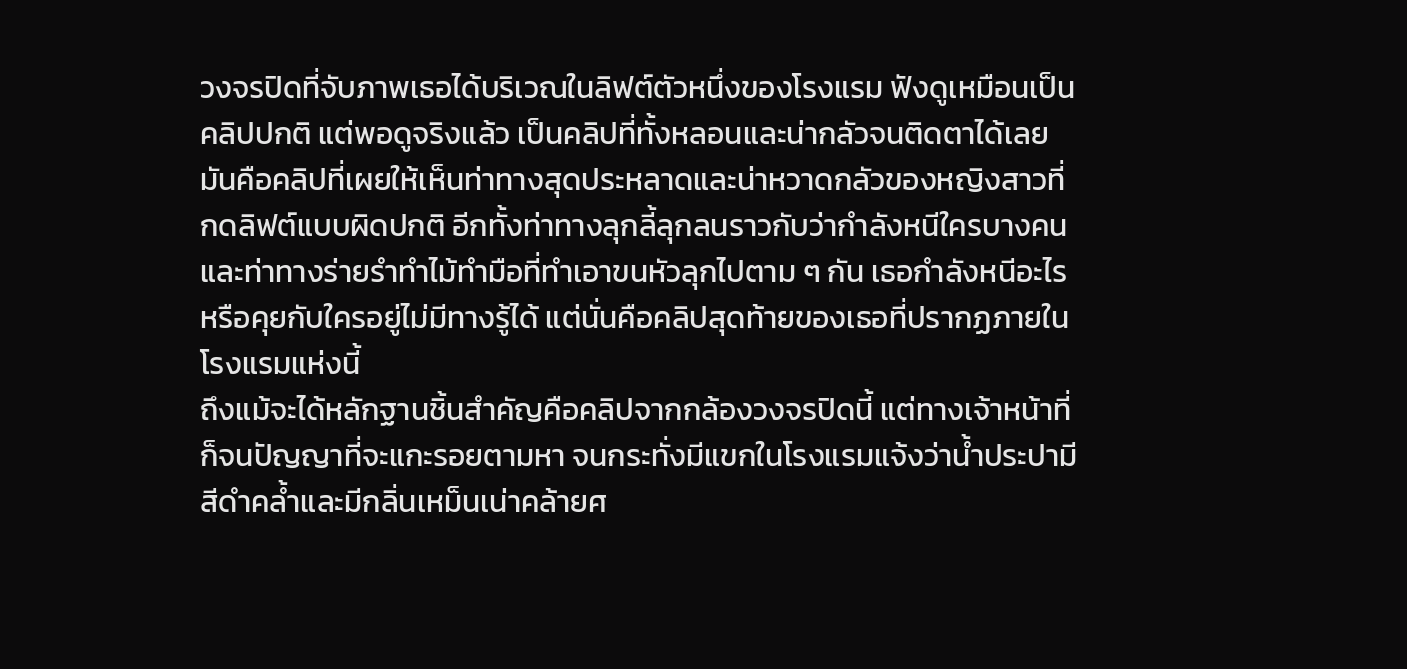วงจรปิดที่จับภาพเธอได้บริเวณในลิฟต์ตัวหนึ่งของโรงแรม ฟังดูเหมือนเป็นคลิปปกติ แต่พอดูจริงแล้ว เป็นคลิปที่ทั้งหลอนและน่ากลัวจนติดตาได้เลย
มันคือคลิปที่เผยให้เห็นท่าทางสุดประหลาดและน่าหวาดกลัวของหญิงสาวที่กดลิฟต์แบบผิดปกติ อีกทั้งท่าทางลุกลี้ลุกลนราวกับว่ากำลังหนีใครบางคน และท่าทางร่ายรำทำไม้ทำมือที่ทำเอาขนหัวลุกไปตาม ๆ กัน เธอกำลังหนีอะไร หรือคุยกับใครอยู่ไม่มีทางรู้ได้ แต่นั่นคือคลิปสุดท้ายของเธอที่ปรากฏภายในโรงแรมแห่งนี้
ถึงแม้จะได้หลักฐานชิ้นสำคัญคือคลิปจากกล้องวงจรปิดนี้ แต่ทางเจ้าหน้าที่ก็จนปัญญาที่จะแกะรอยตามหา จนกระทั่งมีแขกในโรงแรมแจ้งว่าน้ำประปามีสีดำคล้ำและมีกลิ่นเหม็นเน่าคล้ายศ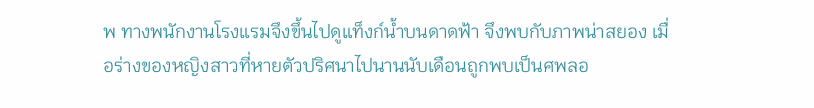พ ทางพนักงานโรงแรมจึงขึ้นไปดูแท็งก์น้ำบนดาดฟ้า จึงพบกับภาพน่าสยอง เมื่อร่างของหญิงสาวที่หายตัวปริศนาไปนานนับเดือนถูกพบเป็นศพลอ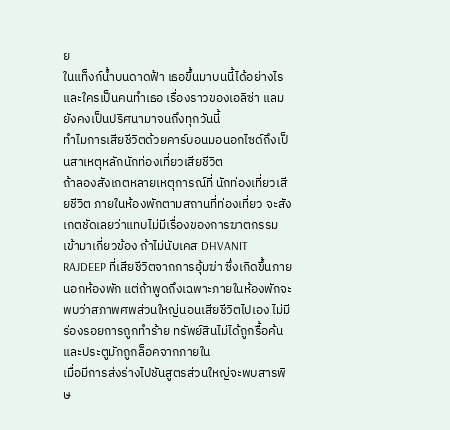ย
ในแท็งก์น้ำบนดาดฟ้า เธอขึ้นมาบนนี้ได้อย่างไร และใครเป็นคนทำเธอ เรื่องราวของเอลิซ่า แลมยังคงเป็นปริศนามาจนถึงทุกวันนี้
ทำไมการเสียชีวิตด้วยคาร์บอนมอนอกไซด์ถึงเป็นสาเหตุหลักนักท่องเที่ยวเสียชีวิต
ถ้าลองสังเกตหลายเหตุการณ์ที่ นักท่องเที่ยวเสียชีวิต ภายในห้องพักตามสถานที่ท่องเที่ยว จะสังเกตชัดเลยว่าแทบไม่มีเรื่องของการฆาตกรรมเข้ามาเกี่ยวข้อง ถ้าไม่นับเคส DHVANIT RAJDEEP ที่เสียชีวิตจากการอุ้มฆ่า ซึ่งเกิดขึ้นภายนอกห้องพัก แต่ถ้าพูดถึงเฉพาะภายในห้องพักจะพบว่าสภาพศพส่วนใหญ่นอนเสียชีวิตไปเอง ไม่มีร่องรอยการถูกทำร้าย ทรัพย์สินไม่ได้ถูกรื้อค้น และประตูมักถูกล็อคจากภายใน
เมื่อมีการส่งร่างไปชันสูตรส่วนใหญ่จะพบสารพิษ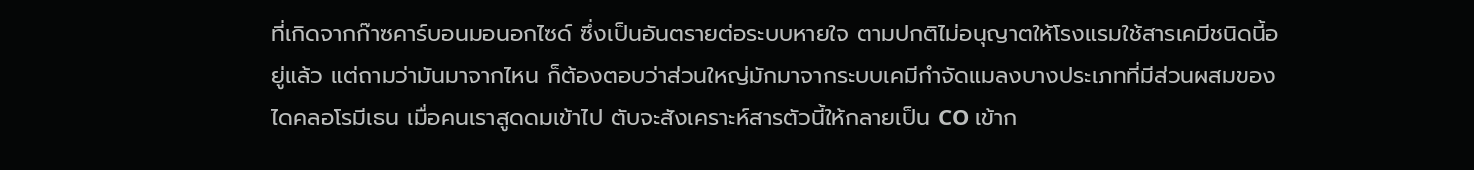ที่เกิดจากก๊าซคาร์บอนมอนอกไซด์ ซึ่งเป็นอันตรายต่อระบบหายใจ ตามปกติไม่อนุญาตให้โรงแรมใช้สารเคมีชนิดนี้อยู่แล้ว แต่ถามว่ามันมาจากไหน ก็ต้องตอบว่าส่วนใหญ่มักมาจากระบบเคมีกำจัดแมลงบางประเภทที่มีส่วนผสมของไดคลอโรมีเธน เมื่อคนเราสูดดมเข้าไป ตับจะสังเคราะห์สารตัวนี้ให้กลายเป็น CO เข้าก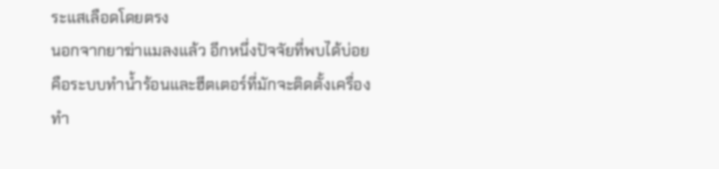ระแสเลือดโดยตรง
นอกจากยาฆ่าแมลงแล้ว อีกหนึ่งปัจจัยที่พบได้บ่อยคือระบบทำน้ำร้อนและฮีตเตอร์ที่มักจะติดตั้งเครื่องทำ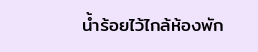น้ำร้อยไว้ไกล้ห้องพัก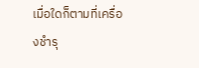เมื่อใดก็ตามที่เครื่องชำรุ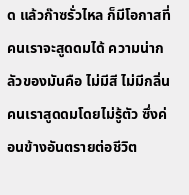ด แล้วก๊าซรั่วไหล ก็มีโอกาสที่คนเราจะสูดดมได้ ความน่ากลัวของมันคือ ไม่มีสี ไม่มีกลิ่น คนเราสูดดมโดยไม่รู้ตัว ซึ่งค่อนข้างอันตรายต่อชีวิต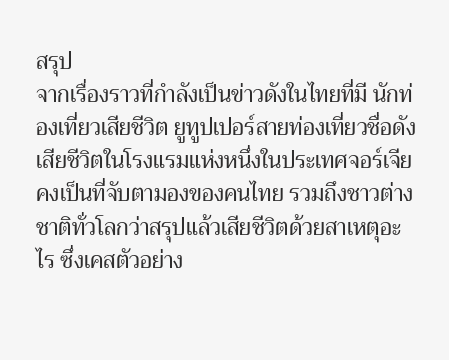สรุป
จากเรื่องราวที่กำลังเป็นข่าวดังในไทยที่มี นักท่องเที่ยวเสียชีวิต ยูทูปเปอร์สายท่องเที่ยวชื่อดังเสียชีวิตในโรงแรมแห่งหนึ่งในประเทศจอร์เจีย คงเป็นที่จับตามองของคนไทย รวมถึงชาวต่างชาติทั่วโลกว่าสรุปแล้วเสียชีวิตด้วยสาเหตุอะไร ซึ่งเคสตัวอย่าง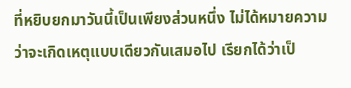ที่หยิบยกมาวันนี้เป็นเพียงส่วนหนึ่ง ไม่ได้หมายความว่าจะเกิดเหตุแบบเดียวกันเสมอไป เรียกได้ว่าเป็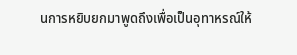นการหยิบยกมาพูดถึงเพื่อเป็นอุทาหรณ์ให้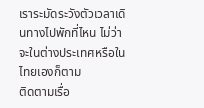เราระมัดระวังตัวเวลาเดินทางไปพักที่ไหน ไม่ว่าจะในต่างประเทศหรือในไทยเองก็ตาม
ติดตามเรื่อ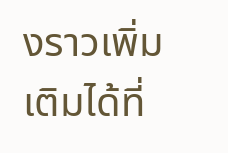งราวเพิ่มเติมได้ที่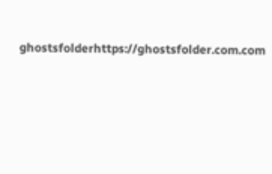ghostsfolderhttps://ghostsfolder.com.com